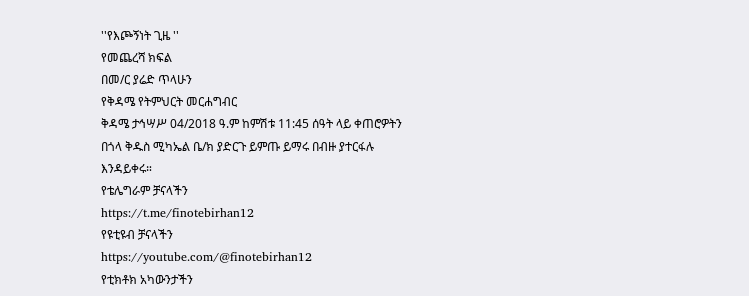''የእጮኝነት ጊዜ ''
የመጨረሻ ክፍል
በመ/ር ያሬድ ጥላሁን
የቅዳሜ የትምህርት መርሐግብር
ቅዳሜ ታኅሣሥ 04/2018 ዓ.ም ከምሽቱ 11:45 ሰዓት ላይ ቀጠሮዎትን በጎላ ቅዱስ ሚካኤል ቤ/ክ ያድርጉ ይምጡ ይማሩ በብዙ ያተርፋሉ እንዳይቀሩ።
የቴሌግራም ቻናላችን
https://t.me/finotebirhan12
የዩቲዩብ ቻናላችን
https://youtube.com/@finotebirhan12
የቲክቶክ አካውንታችን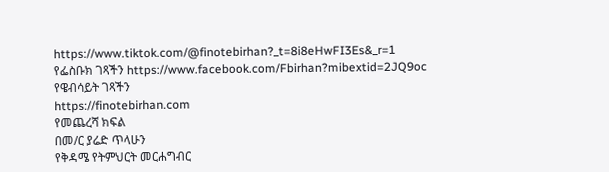https://www.tiktok.com/@finotebirhan?_t=8i8eHwFI3Es&_r=1
የፌስቡክ ገጻችን https://www.facebook.com/Fbirhan?mibextid=2JQ9oc
የዌብሳይት ገጻችን
https://finotebirhan.com
የመጨረሻ ክፍል
በመ/ር ያሬድ ጥላሁን
የቅዳሜ የትምህርት መርሐግብር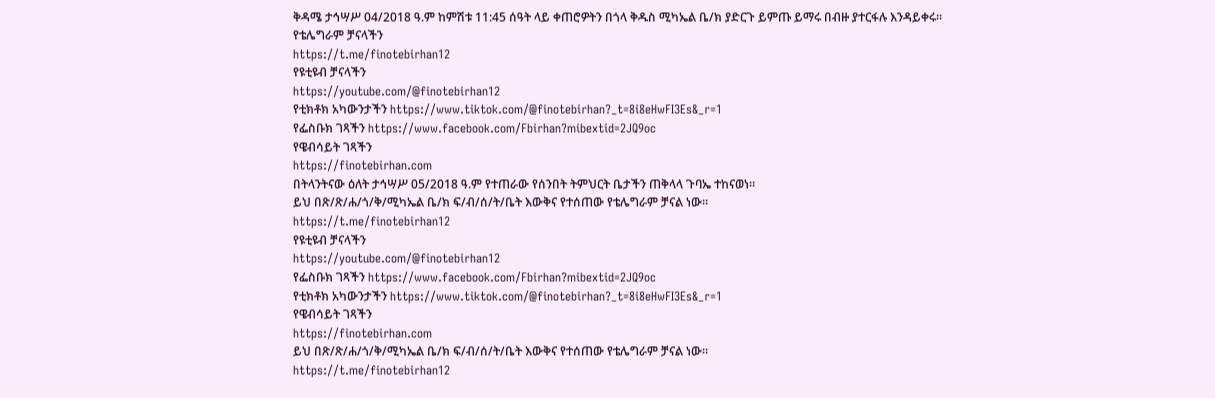ቅዳሜ ታኅሣሥ 04/2018 ዓ.ም ከምሽቱ 11:45 ሰዓት ላይ ቀጠሮዎትን በጎላ ቅዱስ ሚካኤል ቤ/ክ ያድርጉ ይምጡ ይማሩ በብዙ ያተርፋሉ እንዳይቀሩ።
የቴሌግራም ቻናላችን
https://t.me/finotebirhan12
የዩቲዩብ ቻናላችን
https://youtube.com/@finotebirhan12
የቲክቶክ አካውንታችን https://www.tiktok.com/@finotebirhan?_t=8i8eHwFI3Es&_r=1
የፌስቡክ ገጻችን https://www.facebook.com/Fbirhan?mibextid=2JQ9oc
የዌብሳይት ገጻችን
https://finotebirhan.com
በትላንትናው ዕለት ታኅሣሥ 05/2018 ዓ.ም የተጠራው የሰንበት ትምህርት ቤታችን ጠቅላላ ጉባኤ ተከናወነ።
ይህ በጽ/ጽ/ሐ/ጎ/ቅ/ሚካኤል ቤ/ክ ፍ/ብ/ሰ/ት/ቤት እውቅና የተሰጠው የቴሌግራም ቻናል ነው።
https://t.me/finotebirhan12
የዩቲዩብ ቻናላችን
https://youtube.com/@finotebirhan12
የፌስቡክ ገጻችን https://www.facebook.com/Fbirhan?mibextid=2JQ9oc
የቲክቶክ አካውንታችን https://www.tiktok.com/@finotebirhan?_t=8i8eHwFI3Es&_r=1
የዌብሳይት ገጻችን
https://finotebirhan.com
ይህ በጽ/ጽ/ሐ/ጎ/ቅ/ሚካኤል ቤ/ክ ፍ/ብ/ሰ/ት/ቤት እውቅና የተሰጠው የቴሌግራም ቻናል ነው።
https://t.me/finotebirhan12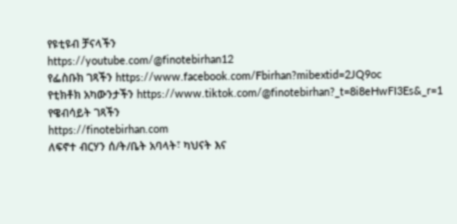የዩቲዩብ ቻናላችን
https://youtube.com/@finotebirhan12
የፌስቡክ ገጻችን https://www.facebook.com/Fbirhan?mibextid=2JQ9oc
የቲክቶክ አካውንታችን https://www.tiktok.com/@finotebirhan?_t=8i8eHwFI3Es&_r=1
የዌብሳይት ገጻችን
https://finotebirhan.com
ለፍኖተ ብርሃን ሰ/ት/ቤት አባላት፣ ካህናት እና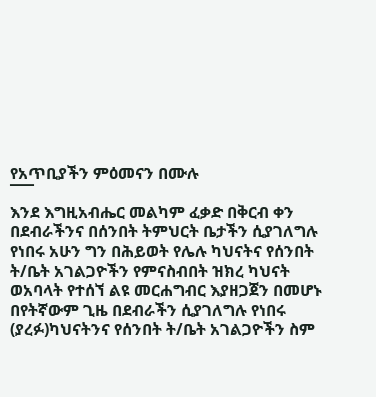የአጥቢያችን ምዕመናን በሙሉ
¯¯¯
እንደ እግዚአብሔር መልካም ፈቃድ በቅርብ ቀን በደብራችንና በሰንበት ትምህርት ቤታችን ሲያገለግሉ የነበሩ አሁን ግን በሕይወት የሌሉ ካህናትና የሰንበት ት/ቤት አገልጋዮችን የምናስብበት ዝክረ ካህናት ወአባላት የተሰኘ ልዩ መርሐግብር እያዘጋጀን በመሆኑ በየትኛውም ጊዜ በደብራችን ሲያገለግሉ የነበሩ (ያረፉ)ካህናትንና የሰንበት ት/ቤት አገልጋዮችን ስም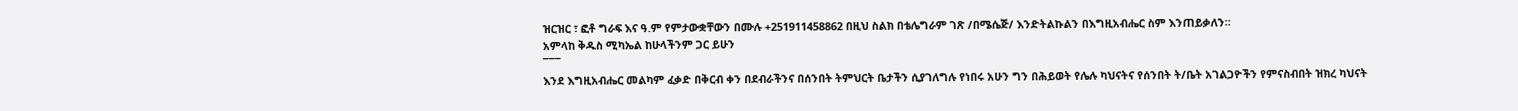ዝርዝር ፣ ፎቶ ግራፍ እና ዓ.ም የምታውቋቸውን በሙሉ +251911458862 በዚህ ስልክ በቴሌግራም ገጽ /በሜሴጅ/ እንድትልኩልን በእግዚአብሔር ስም እንጠይቃለን።
አምላከ ቅዱስ ሚካኤል ከሁላችንም ጋር ይሁን
¯¯¯
እንደ እግዚአብሔር መልካም ፈቃድ በቅርብ ቀን በደብራችንና በሰንበት ትምህርት ቤታችን ሲያገለግሉ የነበሩ አሁን ግን በሕይወት የሌሉ ካህናትና የሰንበት ት/ቤት አገልጋዮችን የምናስብበት ዝክረ ካህናት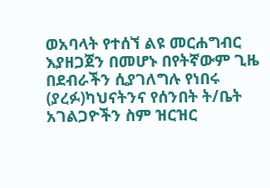ወአባላት የተሰኘ ልዩ መርሐግብር እያዘጋጀን በመሆኑ በየትኛውም ጊዜ በደብራችን ሲያገለግሉ የነበሩ (ያረፉ)ካህናትንና የሰንበት ት/ቤት አገልጋዮችን ስም ዝርዝር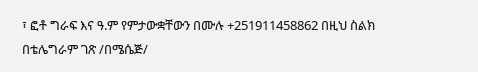፣ ፎቶ ግራፍ እና ዓ.ም የምታውቋቸውን በሙሉ +251911458862 በዚህ ስልክ በቴሌግራም ገጽ /በሜሴጅ/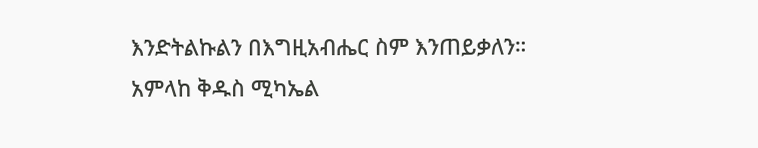እንድትልኩልን በእግዚአብሔር ስም እንጠይቃለን።
አምላከ ቅዱስ ሚካኤል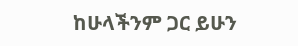ከሁላችንም ጋር ይሁን